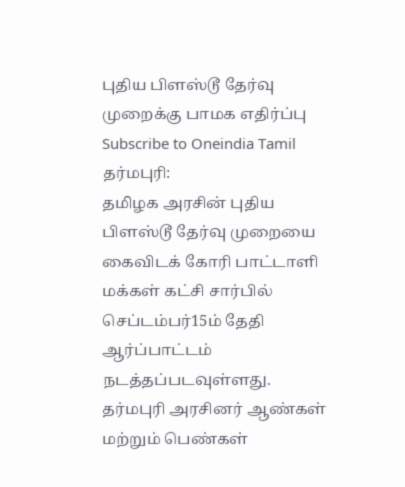புதிய பிளஸ்டூ தேர்வு முறைக்கு பாமக எதிர்ப்பு
Subscribe to Oneindia Tamil
தர்மபுரி:
தமிழக அரசின் புதிய பிளஸ்டூ தேர்வு முறையை கைவிடக் கோரி பாட்டாளி மக்கள் கட்சி சார்பில் செப்டம்பர்15ம் தேதி ஆர்ப்பாட்டம் நடத்தப்படவுள்ளது.
தர்மபுரி அரசினர் ஆண்கள் மற்றும் பெண்கள்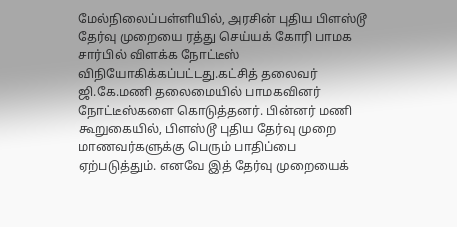மேல்நிலைப்பள்ளியில், அரசின் புதிய பிளஸ்டூ தேர்வு முறையை ரத்து செய்யக் கோரி பாமக சார்பில் விளக்க நோட்டீஸ் விநியோகிக்கப்பட்டது.கட்சித் தலைவர் ஜி.கே.மணி தலைமையில் பாமகவினர் நோட்டீஸ்களை கொடுத்தனர். பின்னர் மணி கூறுகையில், பிளஸ்டூ புதிய தேர்வு முறை மாணவர்களுக்கு பெரும் பாதிப்பை ஏற்படுத்தும். எனவே இத் தேர்வு முறையைக்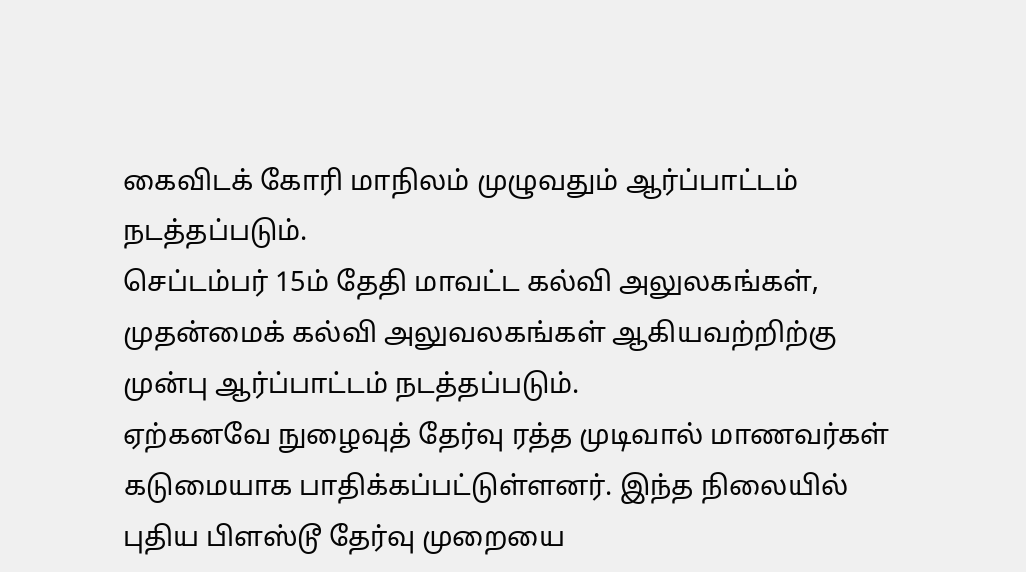கைவிடக் கோரி மாநிலம் முழுவதும் ஆர்ப்பாட்டம் நடத்தப்படும்.
செப்டம்பர் 15ம் தேதி மாவட்ட கல்வி அலுலகங்கள், முதன்மைக் கல்வி அலுவலகங்கள் ஆகியவற்றிற்கு முன்பு ஆர்ப்பாட்டம் நடத்தப்படும்.
ஏற்கனவே நுழைவுத் தேர்வு ரத்த முடிவால் மாணவர்கள் கடுமையாக பாதிக்கப்பட்டுள்ளனர். இந்த நிலையில் புதிய பிளஸ்டூ தேர்வு முறையை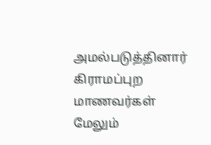அமல்படுத்தினார் கிராமப்புற மாணவர்கள் மேலும்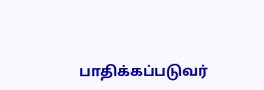பாதிக்கப்படுவர்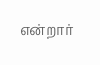என்றார்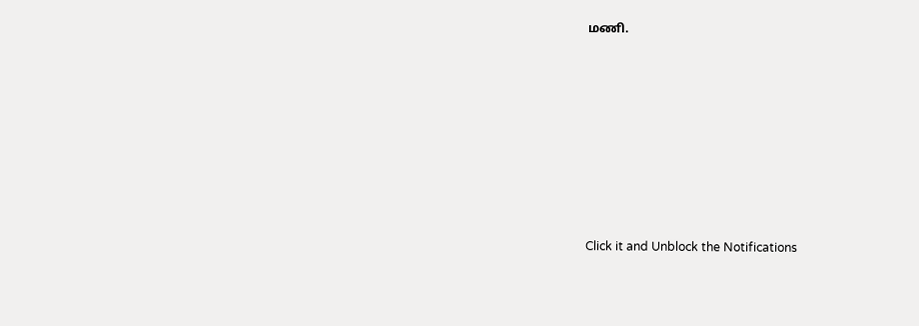மணி.












Click it and Unblock the Notifications